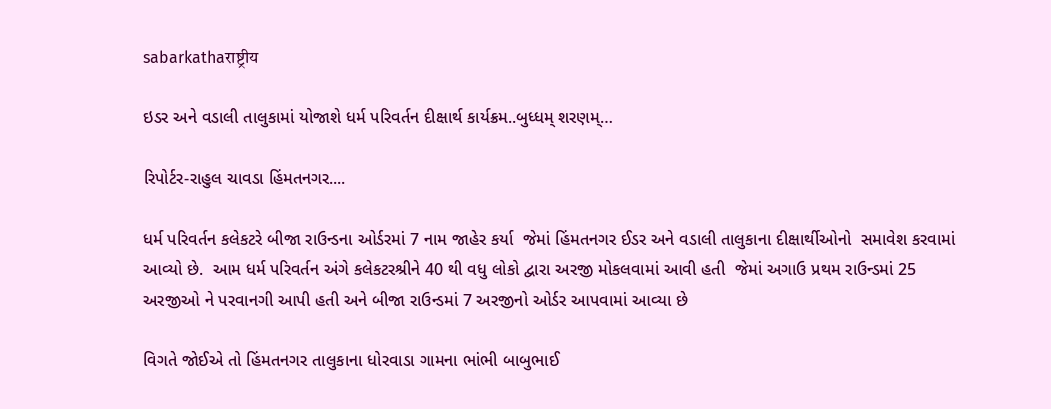sabarkathaराष्ट्रीय

ઇડર અને વડાલી તાલુકામાં યોજાશે ધર્મ પરિવર્તન દીક્ષાર્થ કાર્યક્રમ..બુધ્ધમ્ શરણમ્…

રિપોર્ટર-રાહુલ ચાવડા હિંમતનગર....

ધર્મ પરિવર્તન કલેકટરે બીજા રાઉન્ડના ઓર્ડરમાં 7 નામ જાહેર કર્યા  જેમાં હિંમતનગર ઈડર અને વડાલી તાલુકાના દીક્ષાર્થીઓનો  સમાવેશ કરવામાં આવ્યો છે.  આમ ધર્મ પરિવર્તન અંગે કલેકટરશ્રીને 40 થી વધુ લોકો દ્વારા અરજી મોકલવામાં આવી હતી  જેમાં અગાઉ પ્રથમ રાઉન્ડમાં 25 અરજીઓ ને પરવાનગી આપી હતી અને બીજા રાઉન્ડમાં 7 અરજીનો ઓર્ડર આપવામાં આવ્યા છે

વિગતે જોઈએ તો હિંમતનગર તાલુકાના ધોરવાડા ગામના ભાંભી બાબુભાઈ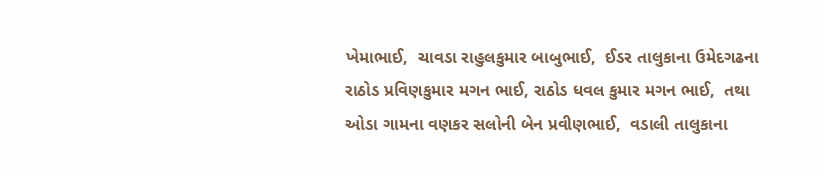ખેમાભાઈ,  ચાવડા રાહુલકુમાર બાબુભાઈ,  ઈડર તાલુકાના ઉમેદગઢના રાઠોડ પ્રવિણકુમાર મગન ભાઈ, રાઠોડ ધવલ કુમાર મગન ભાઈ,  તથા ઓડા ગામના વણકર સલોની બેન પ્રવીણભાઈ,  વડાલી તાલુકાના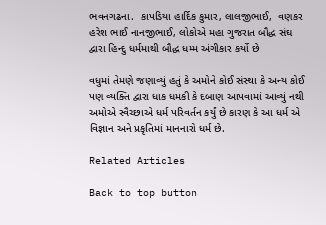ભવનગઢના.  કાપડિયા હાર્દિક કુમાર, લાલજીભાઈ,  વણકર હરેશ ભાઈ નાનજીભાઈ, લોકોએ મહા ગુજરાત બૌદ્ધ સંઘ દ્વારા હિન્દુ ધર્મમાથી બૌદ્ધ ધમ્મ અંગીકાર કર્યો છે

વધુમાં તેમણે જણાવ્યું હતું કે અમોને કોઈ સંસ્થા કે અન્ય કોઈ પણ વ્યક્તિ દ્વારા ધાક ધમકી કે દબાણ આપવામાં આવ્યું નથી અમોએ સ્વૈચ્છાએ ધર્મ પરિવર્તન કર્યું છે કારણ કે આ ધર્મ એ વિજ્ઞાન અને પ્રકૃતિમાં માનનારો ધર્મ છે.

Related Articles

Back to top button